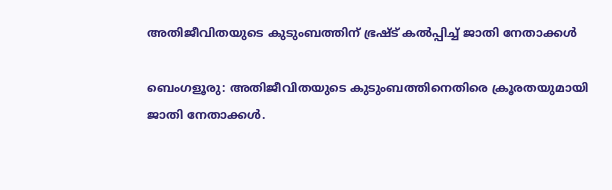അതിജീവിതയുടെ കുടുംബത്തിന് ഭ്രഷ്ട് കൽപ്പിച്ച് ജാതി നേതാക്കൾ

ബെംഗളൂരു: അതിജീവിതയുടെ കുടുംബത്തിനെതിരെ ക്രൂരതയുമായി ജാതി നേതാക്കള്‍.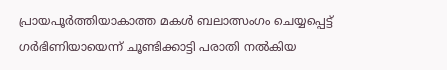പ്രായപൂര്‍ത്തിയാകാത്ത മകള്‍ ബലാത്സംഗം ചെയ്യപ്പെട്ട് ഗര്‍ഭിണിയായെന്ന് ചൂണ്ടിക്കാട്ടി പരാതി നല്‍കിയ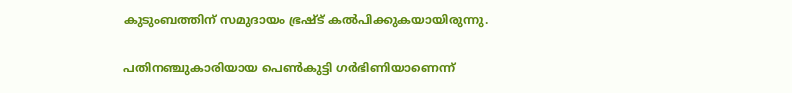കുടുംബത്തിന് സമുദായം ഭ്രഷ്ട് കല്‍പിക്കുകയായിരുന്നു.

പതിനഞ്ചുകാരിയായ പെണ്‍കുട്ടി ഗര്‍ഭിണിയാണെന്ന്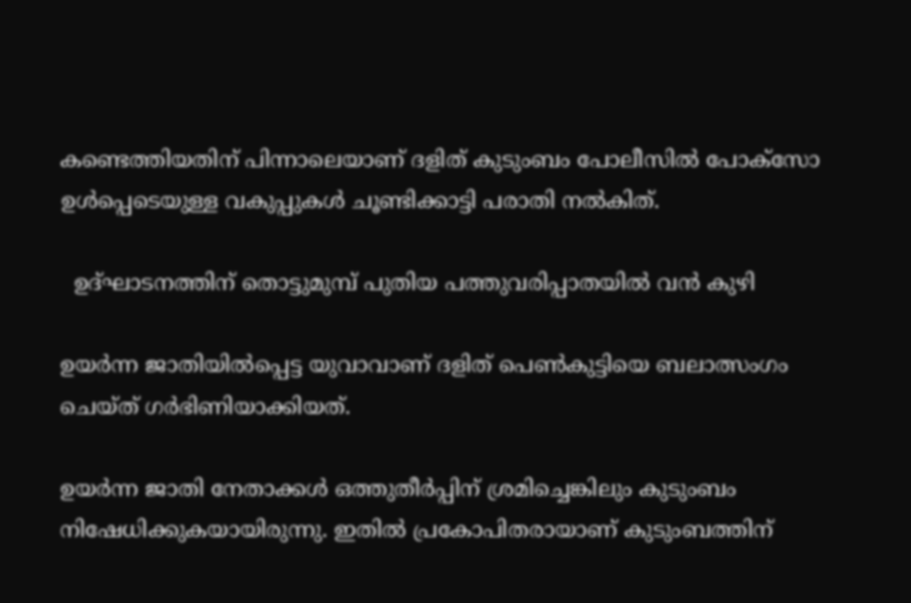കണ്ടെത്തിയതിന് പിന്നാലെയാണ് ദളിത് കുടുംബം പോലീസില്‍ പോക്സോ ഉള്‍പ്പെടെയുള്ള വകുപ്പുകള്‍ ചൂണ്ടിക്കാട്ടി പരാതി നല്‍കിത്.

  ഉദ്ഘാടനത്തിന് തൊട്ടുമുമ്പ് പുതിയ പത്തുവരിപ്പാതയിൽ വൻ കുഴി

ഉയര്‍ന്ന ജാതിയില്‍പ്പെട്ട യുവാവാണ് ദളിത് പെണ്‍കുട്ടിയെ ബലാത്സംഗം ചെയ്ത് ഗര്‍ഭിണിയാക്കിയത്.

ഉയര്‍ന്ന ജാതി നേതാക്കള്‍ ഒത്തുതീര്‍പ്പിന് ശ്രമിച്ചെങ്കിലും കുടുംബം നിഷേധിക്കുകയായിരുന്നു. ഇതില്‍ പ്രകോപിതരായാണ് കുടുംബത്തിന്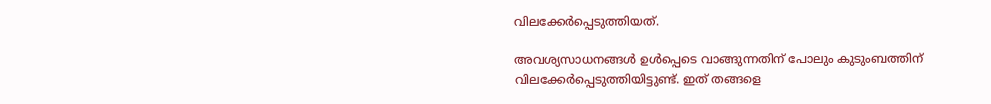വിലക്കേര്‍പ്പെടുത്തിയത്.

അവശ്യസാധനങ്ങള്‍ ഉള്‍പ്പെടെ വാങ്ങുന്നതിന് പോലും കുടുംബത്തിന് വിലക്കേര്‍പ്പെടുത്തിയിട്ടുണ്ട്. ഇത് തങ്ങളെ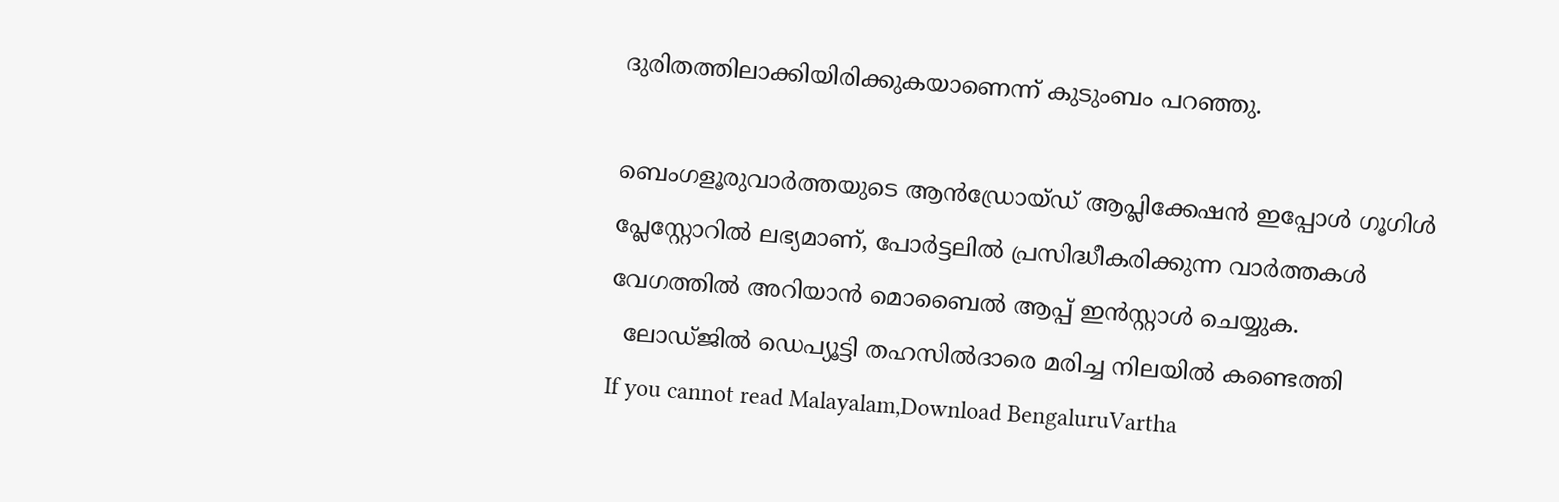ദുരിതത്തിലാക്കിയിരിക്കുകയാണെന്ന് കുടുംബം പറഞ്ഞു.

ബെംഗളൂരുവാർത്തയുടെ ആൻഡ്രോയ്ഡ് ആപ്ലിക്കേഷൻ ഇപ്പോൾ ഗൂഗിൾ പ്ലേസ്റ്റോറിൽ ലഭ്യമാണ്, പോർട്ടലിൽ പ്രസിദ്ധീകരിക്കുന്ന വാർത്തകൾ വേഗത്തിൽ അറിയാൻ മൊബൈൽ ആപ്പ് ഇൻസ്റ്റാൾ ചെയ്യുക.
  ലോഡ്ജിൽ ഡെപ്യൂട്ടി തഹസിൽദാരെ മരിച്ച നിലയിൽ കണ്ടെത്തി
If you cannot read Malayalam,Download BengaluruVartha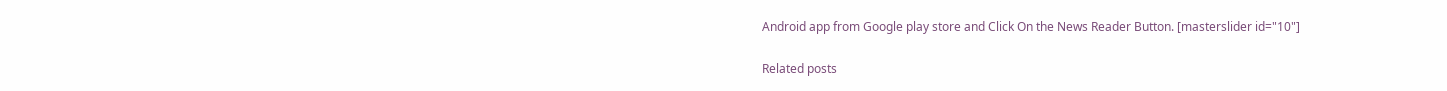Android app from Google play store and Click On the News Reader Button. [masterslider id="10"]

Related posts